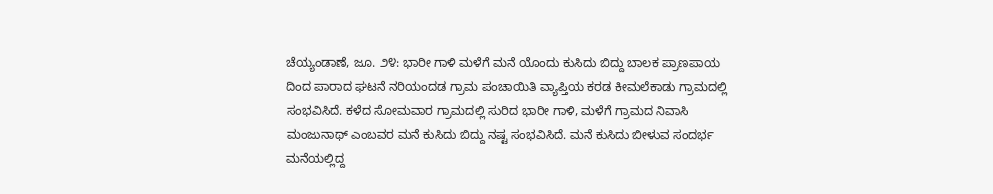ಚೆಯ್ಯಂಡಾಣೆ, ಜೂ. ೨೪: ಭಾರೀ ಗಾಳಿ ಮಳೆಗೆ ಮನೆ ಯೊಂದು ಕುಸಿದು ಬಿದ್ದು ಬಾಲಕ ಪ್ರಾಣಪಾಯ ದಿಂದ ಪಾರಾದ ಘಟನೆ ನರಿಯಂದಡ ಗ್ರಾಮ ಪಂಚಾಯಿತಿ ವ್ಯಾಪ್ತಿಯ ಕರಡ ಕೀಮಲೆಕಾಡು ಗ್ರಾಮದಲ್ಲಿ ಸಂಭವಿಸಿದೆ. ಕಳೆದ ಸೋಮವಾರ ಗ್ರಾಮದಲ್ಲಿ ಸುರಿದ ಭಾರೀ ಗಾಳಿ, ಮಳೆಗೆ ಗ್ರಾಮದ ನಿವಾಸಿ ಮಂಜುನಾಥ್ ಎಂಬವರ ಮನೆ ಕುಸಿದು ಬಿದ್ದು ನಷ್ಟ ಸಂಭವಿಸಿದೆ. ಮನೆ ಕುಸಿದು ಬೀಳುವ ಸಂದರ್ಭ ಮನೆಯಲ್ಲಿದ್ದ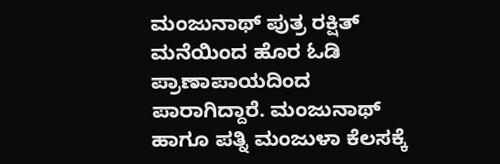ಮಂಜುನಾಥ್ ಪುತ್ರ ರಕ್ಷಿತ್ ಮನೆಯಿಂದ ಹೊರ ಓಡಿ ಪ್ರಾಣಾಪಾಯದಿಂದ ಪಾರಾಗಿದ್ದಾರೆ. ಮಂಜುನಾಥ್ ಹಾಗೂ ಪತ್ನಿ ಮಂಜುಳಾ ಕೆಲಸಕ್ಕೆ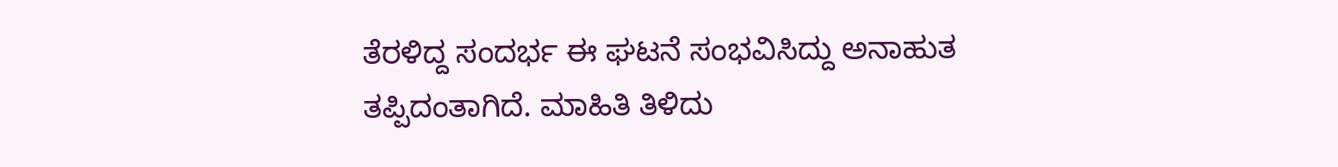ತೆರಳಿದ್ದ ಸಂದರ್ಭ ಈ ಘಟನೆ ಸಂಭವಿಸಿದ್ದು ಅನಾಹುತ ತಪ್ಪಿದಂತಾಗಿದೆ. ಮಾಹಿತಿ ತಿಳಿದು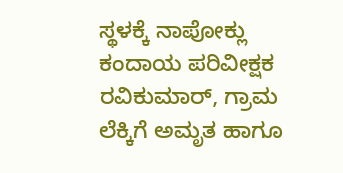ಸ್ಥಳಕ್ಕೆ ನಾಪೋಕ್ಲು ಕಂದಾಯ ಪರಿವೀಕ್ಷಕ ರವಿಕುಮಾರ್, ಗ್ರಾಮ ಲೆಕ್ಕಿಗೆ ಅಮೃತ ಹಾಗೂ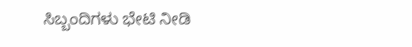ಸಿಬ್ಬಂದಿಗಳು ಭೇಟಿ ನೀಡಿ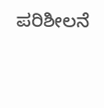ಪರಿಶೀಲನೆ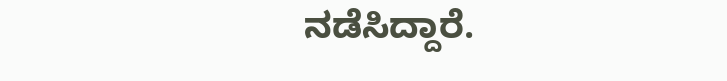ನಡೆಸಿದ್ದಾರೆ.